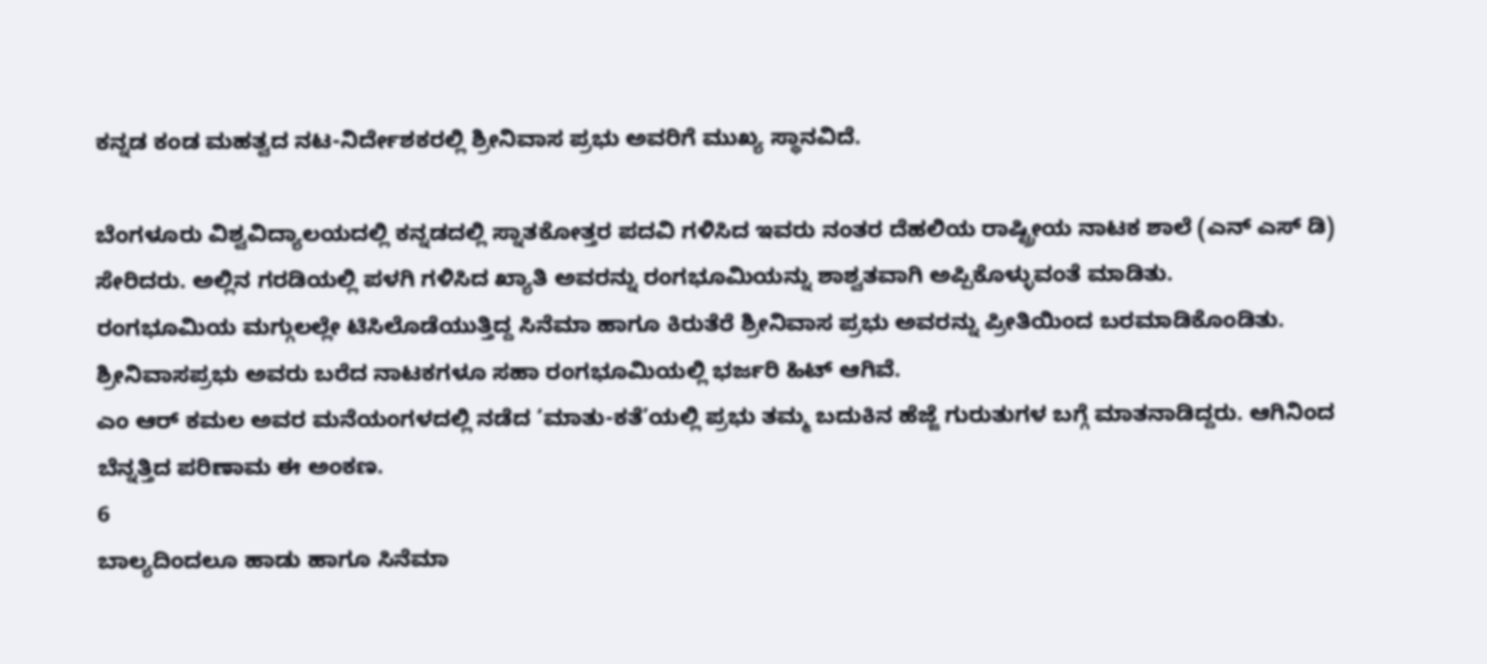ಕನ್ನಡ ಕಂಡ ಮಹತ್ವದ ನಟ-ನಿರ್ದೇಶಕರಲ್ಲಿ ಶ್ರೀನಿವಾಸ ಪ್ರಭು ಅವರಿಗೆ ಮುಖ್ಯ ಸ್ಥಾನವಿದೆ.

ಬೆಂಗಳೂರು ವಿಶ್ವವಿದ್ಯಾಲಯದಲ್ಲಿ ಕನ್ನಡದಲ್ಲಿ ಸ್ನಾತಕೋತ್ತರ ಪದವಿ ಗಳಿಸಿದ ಇವರು ನಂತರ ದೆಹಲಿಯ ರಾಷ್ಟ್ರೀಯ ನಾಟಕ ಶಾಲೆ (ಎನ್ ಎಸ್ ಡಿ) ಸೇರಿದರು. ಅಲ್ಲಿನ ಗರಡಿಯಲ್ಲಿ ಪಳಗಿ ಗಳಿಸಿದ ಖ್ಯಾತಿ ಅವರನ್ನು ರಂಗಭೂಮಿಯನ್ನು ಶಾಶ್ವತವಾಗಿ ಅಪ್ಪಿಕೊಳ್ಳುವಂತೆ ಮಾಡಿತು.
ರಂಗಭೂಮಿಯ ಮಗ್ಗುಲಲ್ಲೇ ಟಿಸಿಲೊಡೆಯುತ್ತಿದ್ದ ಸಿನೆಮಾ ಹಾಗೂ ಕಿರುತೆರೆ ಶ್ರೀನಿವಾಸ ಪ್ರಭು ಅವರನ್ನು ಪ್ರೀತಿಯಿಂದ ಬರಮಾಡಿಕೊಂಡಿತು. ಶ್ರೀನಿವಾಸಪ್ರಭು ಅವರು ಬರೆದ ನಾಟಕಗಳೂ ಸಹಾ ರಂಗಭೂಮಿಯಲ್ಲಿ ಭರ್ಜರಿ ಹಿಟ್ ಆಗಿವೆ.
ಎಂ ಆರ್ ಕಮಲ ಅವರ ಮನೆಯಂಗಳದಲ್ಲಿ ನಡೆದ ‘ಮಾತು-ಕತೆ’ಯಲ್ಲಿ ಪ್ರಭು ತಮ್ಮ ಬದುಕಿನ ಹೆಜ್ಜೆ ಗುರುತುಗಳ ಬಗ್ಗೆ ಮಾತನಾಡಿದ್ದರು. ಆಗಿನಿಂದ ಬೆನ್ನತ್ತಿದ ಪರಿಣಾಮ ಈ ಅಂಕಣ.
6
ಬಾಲ್ಯದಿಂದಲೂ ಹಾಡು ಹಾಗೂ ಸಿನೆಮಾ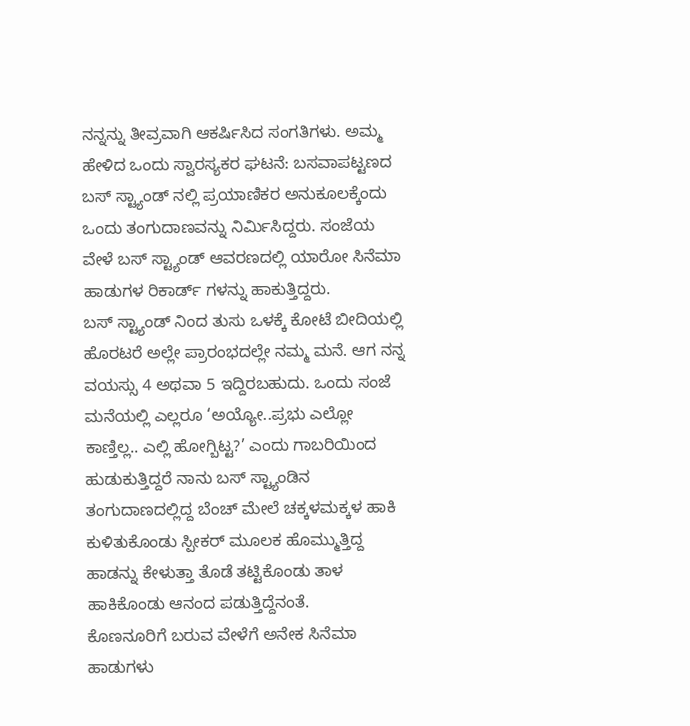ನನ್ನನ್ನು ತೀವ್ರವಾಗಿ ಆಕರ್ಷಿಸಿದ ಸಂಗತಿಗಳು. ಅಮ್ಮ ಹೇಳಿದ ಒಂದು ಸ್ವಾರಸ್ಯಕರ ಘಟನೆ: ಬಸವಾಪಟ್ಟಣದ ಬಸ್ ಸ್ಟ್ಯಾಂಡ್ ನಲ್ಲಿ ಪ್ರಯಾಣಿಕರ ಅನುಕೂಲಕ್ಕೆಂದು ಒಂದು ತಂಗುದಾಣವನ್ನು ನಿರ್ಮಿಸಿದ್ದರು. ಸಂಜೆಯ ವೇಳೆ ಬಸ್ ಸ್ಟ್ಯಾಂಡ್ ಆವರಣದಲ್ಲಿ ಯಾರೋ ಸಿನೆಮಾ ಹಾಡುಗಳ ರಿಕಾರ್ಡ್ ಗಳನ್ನು ಹಾಕುತ್ತಿದ್ದರು.
ಬಸ್ ಸ್ಟ್ಯಾಂಡ್ ನಿಂದ ತುಸು ಒಳಕ್ಕೆ ಕೋಟೆ ಬೀದಿಯಲ್ಲಿ ಹೊರಟರೆ ಅಲ್ಲೇ ಪ್ರಾರಂಭದಲ್ಲೇ ನಮ್ಮ ಮನೆ. ಆಗ ನನ್ನ ವಯಸ್ಸು 4 ಅಥವಾ 5 ಇದ್ದಿರಬಹುದು. ಒಂದು ಸಂಜೆ ಮನೆಯಲ್ಲಿ ಎಲ್ಲರೂ ‘ಅಯ್ಯೋ..ಪ್ರಭು ಎಲ್ಲೋ ಕಾಣ್ತಿಲ್ಲ.. ಎಲ್ಲಿ ಹೋಗ್ಬಿಟ್ಟ?’ ಎಂದು ಗಾಬರಿಯಿಂದ ಹುಡುಕುತ್ತಿದ್ದರೆ ನಾನು ಬಸ್ ಸ್ಟ್ಯಾಂಡಿನ ತಂಗುದಾಣದಲ್ಲಿದ್ದ ಬೆಂಚ್ ಮೇಲೆ ಚಕ್ಕಳಮಕ್ಕಳ ಹಾಕಿ ಕುಳಿತುಕೊಂಡು ಸ್ಪೀಕರ್ ಮೂಲಕ ಹೊಮ್ಮುತ್ತಿದ್ದ ಹಾಡನ್ನು ಕೇಳುತ್ತಾ ತೊಡೆ ತಟ್ಟಿಕೊಂಡು ತಾಳ ಹಾಕಿಕೊಂಡು ಆನಂದ ಪಡುತ್ತಿದ್ದೆನಂತೆ.
ಕೊಣನೂರಿಗೆ ಬರುವ ವೇಳೆಗೆ ಅನೇಕ ಸಿನೆಮಾ ಹಾಡುಗಳು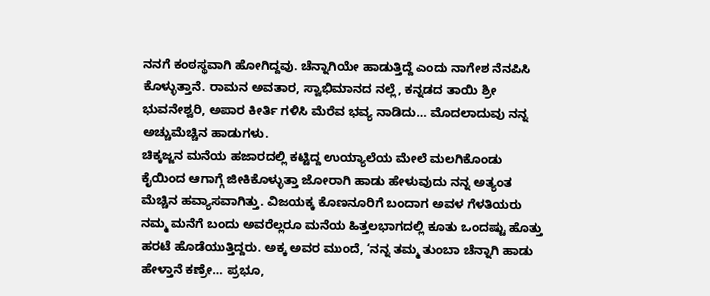ನನಗೆ ಕಂಠಸ್ಥವಾಗಿ ಹೋಗಿದ್ದವು. ಚೆನ್ನಾಗಿಯೇ ಹಾಡುತ್ತಿದ್ದೆ ಎಂದು ನಾಗೇಶ ನೆನಪಿಸಿ ಕೊಳ್ಳುತ್ತಾನೆ. ರಾಮನ ಅವತಾರ, ಸ್ವಾಭಿಮಾನದ ನಲ್ಲೆ, ಕನ್ನಡದ ತಾಯಿ ಶ್ರೀ ಭುವನೇಶ್ವರಿ, ಅಪಾರ ಕೀರ್ತಿ ಗಳಿಸಿ ಮೆರೆವ ಭವ್ಯ ನಾಡಿದು… ಮೊದಲಾದುವು ನನ್ನ ಅಚ್ಚುಮೆಚ್ಚಿನ ಹಾಡುಗಳು.
ಚಿಕ್ಕಜ್ಜನ ಮನೆಯ ಹಜಾರದಲ್ಲಿ ಕಟ್ಟಿದ್ದ ಉಯ್ಯಾಲೆಯ ಮೇಲೆ ಮಲಗಿಕೊಂಡು ಕೈಯಿಂದ ಆಗಾಗ್ಗೆ ಜೀಕಿಕೊಳ್ಳುತ್ತಾ ಜೋರಾಗಿ ಹಾಡು ಹೇಳುವುದು ನನ್ನ ಅತ್ಯಂತ ಮೆಚ್ಚಿನ ಹವ್ಯಾಸವಾಗಿತ್ತು. ವಿಜಯಕ್ಕ ಕೊಣನೂರಿಗೆ ಬಂದಾಗ ಅವಳ ಗೆಳತಿಯರು ನಮ್ಮ ಮನೆಗೆ ಬಂದು ಅವರೆಲ್ಲರೂ ಮನೆಯ ಹಿತ್ತಲಭಾಗದಲ್ಲಿ ಕೂತು ಒಂದಷ್ಟು ಹೊತ್ತು ಹರಟೆ ಹೊಡೆಯುತ್ತಿದ್ದರು. ಅಕ್ಕ ಅವರ ಮುಂದೆ, ‘ನನ್ನ ತಮ್ಮ ತುಂಬಾ ಚೆನ್ನಾಗಿ ಹಾಡು ಹೇಳ್ತಾನೆ ಕಣ್ರೇ… ಪ್ರಭೂ,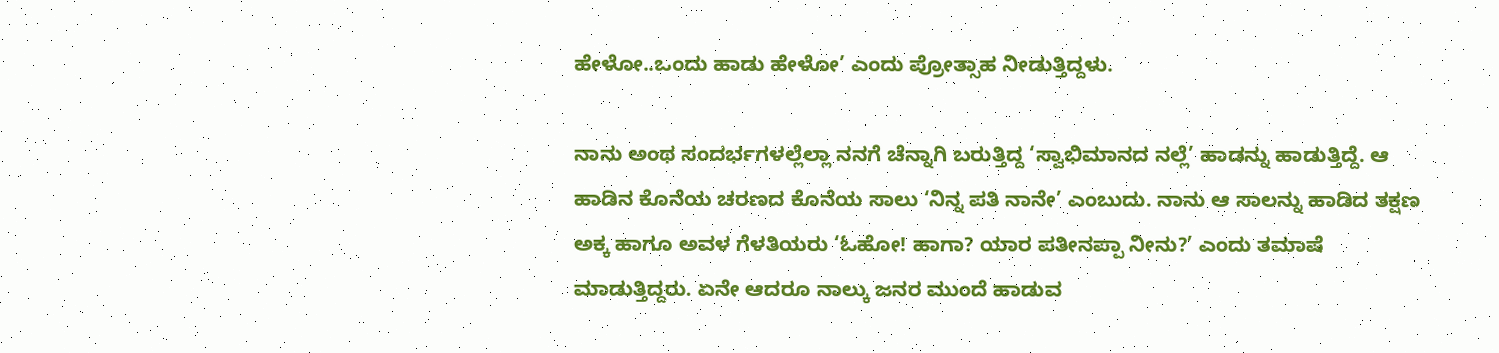ಹೇಳೋ..ಒಂದು ಹಾಡು ಹೇಳೋ’ ಎಂದು ಪ್ರೋತ್ಸಾಹ ನೀಡುತ್ತಿದ್ದಳು.

ನಾನು ಅಂಥ ಸಂದರ್ಭಗಳಲ್ಲೆಲ್ಲಾ ನನಗೆ ಚೆನ್ನಾಗಿ ಬರುತ್ತಿದ್ದ ‘ಸ್ವಾಭಿಮಾನದ ನಲ್ಲೆ’ ಹಾಡನ್ನು ಹಾಡುತ್ತಿದ್ದೆ. ಆ ಹಾಡಿನ ಕೊನೆಯ ಚರಣದ ಕೊನೆಯ ಸಾಲು ‘ನಿನ್ನ ಪತಿ ನಾನೇ’ ಎಂಬುದು. ನಾನು ಆ ಸಾಲನ್ನು ಹಾಡಿದ ತಕ್ಷಣ ಅಕ್ಕ ಹಾಗೂ ಅವಳ ಗೆಳತಿಯರು ‘ಓಹೋ! ಹಾಗಾ? ಯಾರ ಪತೀನಪ್ಪಾ ನೀನು?’ ಎಂದು ತಮಾಷೆ ಮಾಡುತ್ತಿದ್ದರು. ಏನೇ ಆದರೂ ನಾಲ್ಕು ಜನರ ಮುಂದೆ ಹಾಡುವ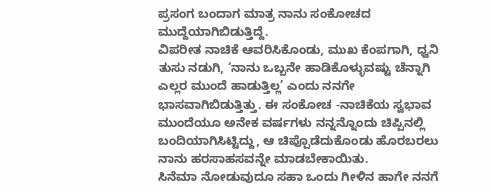ಪ್ರಸಂಗ ಬಂದಾಗ ಮಾತ್ರ ನಾನು ಸಂಕೋಚದ ಮುದ್ದೆಯಾಗಿಬಿಡುತ್ತಿದ್ದೆ.
ವಿಪರೀತ ನಾಚಿಕೆ ಆವರಿಸಿಕೊಂಡು, ಮುಖ ಕೆಂಪಗಾಗಿ, ಧ್ವನಿ ತುಸು ನಡುಗಿ, ‘ನಾನು ಒಬ್ಬನೇ ಹಾಡಿಕೊಳ್ಳುವಷ್ಟು ಚೆನ್ನಾಗಿ ಎಲ್ಲರ ಮುಂದೆ ಹಾಡುತ್ತಿಲ್ಲ’ ಎಂದು ನನಗೇ ಭಾಸವಾಗಿಬಿಡುತ್ತಿತ್ತು. ಈ ಸಂಕೋಚ -ನಾಚಿಕೆಯ ಸ್ವಭಾವ ಮುಂದೆಯೂ ಅನೇಕ ವರ್ಷಗಳು ನನ್ನನ್ನೊಂದು ಚಿಪ್ಪಿನಲ್ಲಿ ಬಂದಿಯಾಗಿಸಿಟ್ಟಿದ್ದು, ಆ ಚಿಪ್ಪೊಡೆದುಕೊಂಡು ಹೊರಬರಲು ನಾನು ಹರಸಾಹಸವನ್ನೇ ಮಾಡಬೇಕಾಯಿತು.
ಸಿನೆಮಾ ನೋಡುವುದೂ ಸಹಾ ಒಂದು ಗೀಳಿನ ಹಾಗೇ ನನಗೆ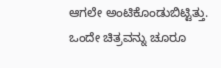ಆಗಲೇ ಅಂಟಿಕೊಂಡುಬಿಟ್ಟಿತ್ತು. ಒಂದೇ ಚಿತ್ರವನ್ನು ಚೂರೂ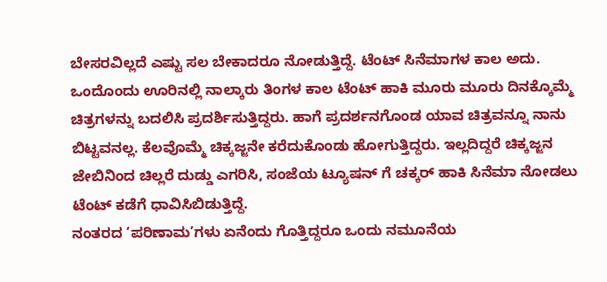ಬೇಸರವಿಲ್ಲದೆ ಎಷ್ಟು ಸಲ ಬೇಕಾದರೂ ನೋಡುತ್ತಿದ್ದೆ. ಟೆಂಟ್ ಸಿನೆಮಾಗಳ ಕಾಲ ಅದು. ಒಂದೊಂದು ಊರಿನಲ್ಲಿ ನಾಲ್ಕಾರು ತಿಂಗಳ ಕಾಲ ಟೆಂಟ್ ಹಾಕಿ ಮೂರು ಮೂರು ದಿನಕ್ಕೊಮ್ಮೆ ಚಿತ್ರಗಳನ್ನು ಬದಲಿಸಿ ಪ್ರದರ್ಶಿಸುತ್ತಿದ್ದರು. ಹಾಗೆ ಪ್ರದರ್ಶನಗೊಂಡ ಯಾವ ಚಿತ್ರವನ್ನೂ ನಾನು ಬಿಟ್ಟವನಲ್ಲ. ಕೆಲವೊಮ್ಮೆ ಚಿಕ್ಕಜ್ಜನೇ ಕರೆದುಕೊಂಡು ಹೋಗುತ್ತಿದ್ದರು. ಇಲ್ಲದಿದ್ದರೆ ಚಿಕ್ಕಜ್ಜನ ಜೇಬಿನಿಂದ ಚಿಲ್ಲರೆ ದುಡ್ಡು ಎಗರಿಸಿ, ಸಂಜೆಯ ಟ್ಯೂಷನ್ ಗೆ ಚಕ್ಕರ್ ಹಾಕಿ ಸಿನೆಮಾ ನೋಡಲು ಟೆಂಟ್ ಕಡೆಗೆ ಧಾವಿಸಿಬಿಡುತ್ತಿದ್ದೆ.
ನಂತರದ ‘ಪರಿಣಾಮ’ಗಳು ಏನೆಂದು ಗೊತ್ತಿದ್ದರೂ ಒಂದು ನಮೂನೆಯ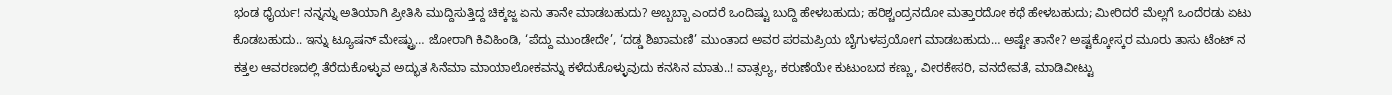ಭಂಡ ಧೈರ್ಯ! ನನ್ನನ್ನು ಅತಿಯಾಗಿ ಪ್ರೀತಿಸಿ ಮುದ್ದಿಸುತ್ತಿದ್ದ ಚಿಕ್ಕಜ್ಜ ಏನು ತಾನೇ ಮಾಡಬಹುದು? ಅಬ್ಬಬ್ಬಾ ಎಂದರೆ ಒಂದಿಷ್ಟು ಬುದ್ದಿ ಹೇಳಬಹುದು; ಹರಿಶ್ಚಂದ್ರನದೋ ಮತ್ತಾರದೋ ಕಥೆ ಹೇಳಬಹುದು; ಮೀರಿದರೆ ಮೆಲ್ಲಗೆ ಒಂದೆರಡು ಏಟು ಕೊಡಬಹುದು.. ಇನ್ನು ಟ್ಯೂಷನ್ ಮೇಷ್ಟ್ರು… ಜೋರಾಗಿ ಕಿವಿಹಿಂಡಿ, ‘ಪೆದ್ದು ಮುಂಡೇದೇ’, ‘ದಡ್ಡ ಶಿಖಾಮಣಿ’ ಮುಂತಾದ ಅವರ ಪರಮಪ್ರಿಯ ಬೈಗುಳಪ್ರಯೋಗ ಮಾಡಬಹುದು… ಅಷ್ಟೇ ತಾನೇ? ಅಷ್ಟಕ್ಕೋಸ್ಕರ ಮೂರು ತಾಸು ಟೆಂಟ್ ನ ಕತ್ತಲ ಆವರಣದಲ್ಲಿ ತೆರೆದುಕೊಳ್ಳುವ ಅದ್ಭುತ ಸಿನೆಮಾ ಮಾಯಾಲೋಕವನ್ನು ಕಳೆದುಕೊಳ್ಳುವುದು ಕನಸಿನ ಮಾತು..! ವಾತ್ಸಲ್ಯ, ಕರುಣೆಯೇ ಕುಟುಂಬದ ಕಣ್ಣು, ವೀರಕೇಸರಿ, ವನದೇವತೆ, ಮಾಡಿವೀಟ್ಟು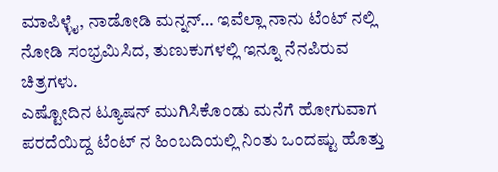ಮಾಪಿಳ್ಳೈ, ನಾಡೋಡಿ ಮನ್ನನ್… ಇವೆಲ್ಲಾ ನಾನು ಟೆಂಟ್ ನಲ್ಲಿ ನೋಡಿ ಸಂಭ್ರಮಿಸಿದ, ತುಣುಕುಗಳಲ್ಲಿ ಇನ್ನೂ ನೆನಪಿರುವ ಚಿತ್ರಗಳು.
ಎಷ್ಟೋದಿನ ಟ್ಯೂಷನ್ ಮುಗಿಸಿಕೊಂಡು ಮನೆಗೆ ಹೋಗುವಾಗ ಪರದೆಯಿದ್ದ ಟೆಂಟ್ ನ ಹಿಂಬದಿಯಲ್ಲಿ ನಿಂತು ಒಂದಷ್ಟು ಹೊತ್ತು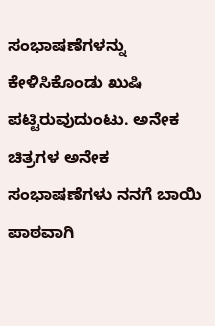ಸಂಭಾಷಣೆಗಳನ್ನು ಕೇಳಿಸಿಕೊಂಡು ಖುಷಿ ಪಟ್ಟಿರುವುದುಂಟು. ಅನೇಕ ಚಿತ್ರಗಳ ಅನೇಕ ಸಂಭಾಷಣೆಗಳು ನನಗೆ ಬಾಯಿ ಪಾಠವಾಗಿ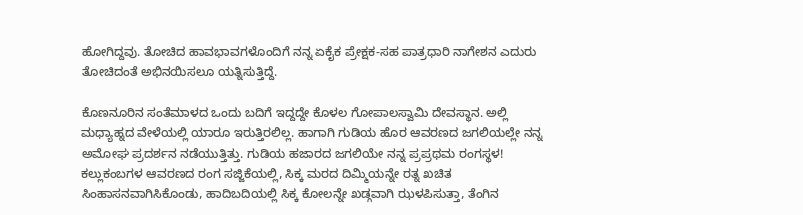ಹೋಗಿದ್ದವು. ತೋಚಿದ ಹಾವಭಾವಗಳೊಂದಿಗೆ ನನ್ನ ಏಕೈಕ ಪ್ರೇಕ್ಷಕ-ಸಹ ಪಾತ್ರಧಾರಿ ನಾಗೇಶನ ಎದುರು ತೋಚಿದಂತೆ ಅಭಿನಯಿಸಲೂ ಯತ್ನಿಸುತ್ತಿದ್ದೆ.

ಕೊಣನೂರಿನ ಸಂತೆಮಾಳದ ಒಂದು ಬದಿಗೆ ಇದ್ದದ್ದೇ ಕೊಳಲ ಗೋಪಾಲಸ್ವಾಮಿ ದೇವಸ್ಥಾನ. ಅಲ್ಲಿ ಮಧ್ಯಾಹ್ನದ ವೇಳೆಯಲ್ಲಿ ಯಾರೂ ಇರುತ್ತಿರಲಿಲ್ಲ. ಹಾಗಾಗಿ ಗುಡಿಯ ಹೊರ ಆವರಣದ ಜಗಲಿಯಲ್ಲೇ ನನ್ನ ಅಮೋಘ ಪ್ರದರ್ಶನ ನಡೆಯುತ್ತಿತ್ತು. ಗುಡಿಯ ಹಜಾರದ ಜಗಲಿಯೇ ನನ್ನ ಪ್ರಪ್ರಥಮ ರಂಗಸ್ಥಳ! ಕಲ್ಲುಕಂಬಗಳ ಆವರಣದ ರಂಗ ಸಜ್ಜಿಕೆಯಲ್ಲಿ, ಸಿಕ್ಕ ಮರದ ದಿಮ್ಮಿಯನ್ನೇ ರತ್ನ ಖಚಿತ ಸಿಂಹಾಸನವಾಗಿಸಿಕೊಂಡು, ಹಾದಿಬದಿಯಲ್ಲಿ ಸಿಕ್ಕ ಕೋಲನ್ನೇ ಖಡ್ಗವಾಗಿ ಝಳಪಿಸುತ್ತಾ, ತೆಂಗಿನ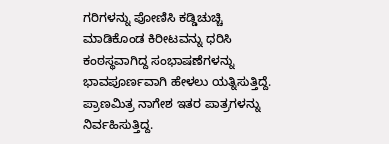ಗರಿಗಳನ್ನು ಪೋಣಿಸಿ ಕಡ್ಡಿಚುಚ್ಚಿ ಮಾಡಿಕೊಂಡ ಕಿರೀಟವನ್ನು ಧರಿಸಿ ಕಂಠಸ್ಥವಾಗಿದ್ದ ಸಂಭಾಷಣೆಗಳನ್ನು ಭಾವಪೂರ್ಣವಾಗಿ ಹೇಳಲು ಯತ್ನಿಸುತ್ತಿದ್ದೆ.
ಪ್ರಾಣಮಿತ್ರ ನಾಗೇಶ ಇತರ ಪಾತ್ರಗಳನ್ನು ನಿರ್ವಹಿಸುತ್ತಿದ್ದ.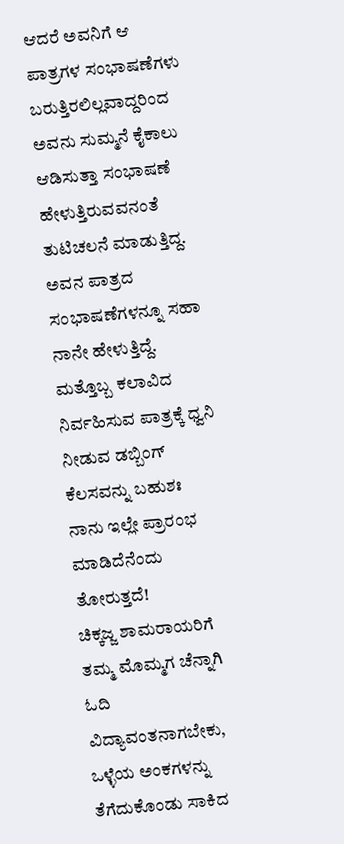ಆದರೆ ಅವನಿಗೆ ಆ ಪಾತ್ರಗಳ ಸಂಭಾಷಣೆಗಳು ಬರುತ್ತಿರಲಿಲ್ಲವಾದ್ದರಿಂದ ಅವನು ಸುಮ್ಮನೆ ಕೈಕಾಲು ಆಡಿಸುತ್ತಾ ಸಂಭಾಷಣೆ ಹೇಳುತ್ತಿರುವವನಂತೆ ತುಟಿಚಲನೆ ಮಾಡುತ್ತಿದ್ದ. ಅವನ ಪಾತ್ರದ ಸಂಭಾಷಣೆಗಳನ್ನೂ ಸಹಾ ನಾನೇ ಹೇಳುತ್ತಿದ್ದೆ. ಮತ್ತೊಬ್ಬ ಕಲಾವಿದ ನಿರ್ವಹಿಸುವ ಪಾತ್ರಕ್ಕೆ ಧ್ವನಿ ನೀಡುವ ಡಬ್ಬಿಂಗ್ ಕೆಲಸವನ್ನು ಬಹುಶಃ ನಾನು ಇಲ್ಲೇ ಪ್ರಾರಂಭ ಮಾಡಿದೆನೆಂದು ತೋರುತ್ತದೆ!
ಚಿಕ್ಕಜ್ಜ ಶಾಮರಾಯರಿಗೆ ತಮ್ಮ ಮೊಮ್ಮಗ ಚೆನ್ನಾಗಿ ಓದಿ ವಿದ್ಯಾವಂತನಾಗಬೇಕು, ಒಳ್ಳೆಯ ಅಂಕಗಳನ್ನು ತೆಗೆದುಕೊಂಡು ಸಾಕಿದ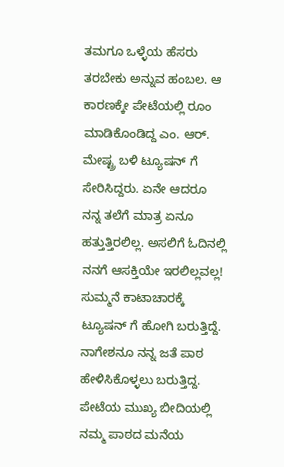ತಮಗೂ ಒಳ್ಳೆಯ ಹೆಸರು ತರಬೇಕು ಅನ್ನುವ ಹಂಬಲ. ಆ ಕಾರಣಕ್ಕೇ ಪೇಟೆಯಲ್ಲಿ ರೂಂ ಮಾಡಿಕೊಂಡಿದ್ದ ಎಂ. ಆರ್. ಮೇಷ್ಟ್ರ ಬಳಿ ಟ್ಯೂಷನ್ ಗೆ ಸೇರಿಸಿದ್ದರು. ಏನೇ ಆದರೂ ನನ್ನ ತಲೆಗೆ ಮಾತ್ರ ಏನೂ ಹತ್ತುತ್ತಿರಲಿಲ್ಲ. ಅಸಲಿಗೆ ಓದಿನಲ್ಲಿ ನನಗೆ ಆಸಕ್ತಿಯೇ ಇರಲಿಲ್ಲವಲ್ಲ! ಸುಮ್ಮನೆ ಕಾಟಾಚಾರಕ್ಕೆ ಟ್ಯೂಷನ್ ಗೆ ಹೋಗಿ ಬರುತ್ತಿದ್ದೆ. ನಾಗೇಶನೂ ನನ್ನ ಜತೆ ಪಾಠ ಹೇಳಿಸಿಕೊಳ್ಳಲು ಬರುತ್ತಿದ್ದ.
ಪೇಟೆಯ ಮುಖ್ಯ ಬೀದಿಯಲ್ಲಿ ನಮ್ಮ ಪಾಠದ ಮನೆಯ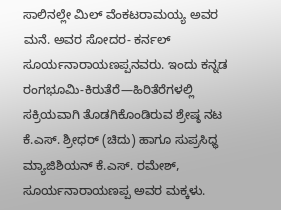ಸಾಲಿನಲ್ಲೇ ಮಿಲ್ ವೆಂಕಟರಾಮಯ್ಯ ಅವರ ಮನೆ. ಅವರ ಸೋದರ- ಕರ್ನಲ್ ಸೂರ್ಯನಾರಾಯಣಪ್ಪನವರು. ಇಂದು ಕನ್ನಡ ರಂಗಭೂಮಿ-ಕಿರುತೆರೆ—ಹಿರಿತೆರೆಗಳಲ್ಲಿ ಸಕ್ರಿಯವಾಗಿ ತೊಡಗಿಕೊಂಡಿರುವ ಶ್ರೇಷ್ಠ ನಟ ಕೆ.ಎಸ್. ಶ್ರೀಧರ್ (ಚಿದು) ಹಾಗೂ ಸುಪ್ರಸಿಧ್ಧ ಮ್ಯಾಜಿಶಿಯನ್ ಕೆ.ಎಸ್. ರಮೇಶ್, ಸೂರ್ಯನಾರಾಯಣಪ್ಪ ಅವರ ಮಕ್ಕಳು.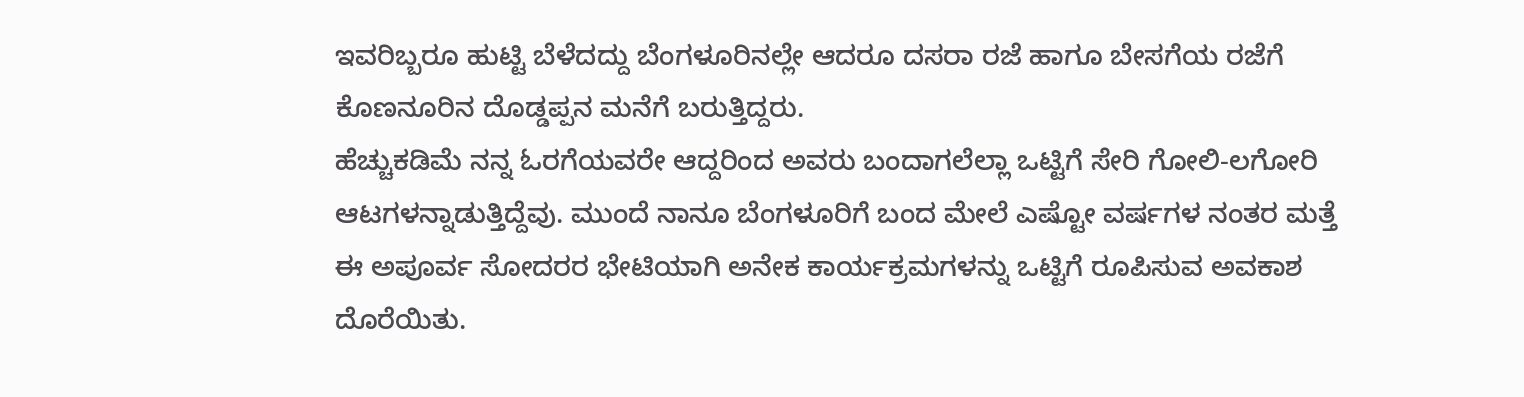ಇವರಿಬ್ಬರೂ ಹುಟ್ಟಿ ಬೆಳೆದದ್ದು ಬೆಂಗಳೂರಿನಲ್ಲೇ ಆದರೂ ದಸರಾ ರಜೆ ಹಾಗೂ ಬೇಸಗೆಯ ರಜೆಗೆ ಕೊಣನೂರಿನ ದೊಡ್ಡಪ್ಪನ ಮನೆಗೆ ಬರುತ್ತಿದ್ದರು.
ಹೆಚ್ಚುಕಡಿಮೆ ನನ್ನ ಓರಗೆಯವರೇ ಆದ್ದರಿಂದ ಅವರು ಬಂದಾಗಲೆಲ್ಲಾ ಒಟ್ಟಿಗೆ ಸೇರಿ ಗೋಲಿ-ಲಗೋರಿ ಆಟಗಳನ್ನಾಡುತ್ತಿದ್ದೆವು. ಮುಂದೆ ನಾನೂ ಬೆಂಗಳೂರಿಗೆ ಬಂದ ಮೇಲೆ ಎಷ್ಟೋ ವರ್ಷಗಳ ನಂತರ ಮತ್ತೆ ಈ ಅಪೂರ್ವ ಸೋದರರ ಭೇಟಿಯಾಗಿ ಅನೇಕ ಕಾರ್ಯಕ್ರಮಗಳನ್ನು ಒಟ್ಟಿಗೆ ರೂಪಿಸುವ ಅವಕಾಶ ದೊರೆಯಿತು.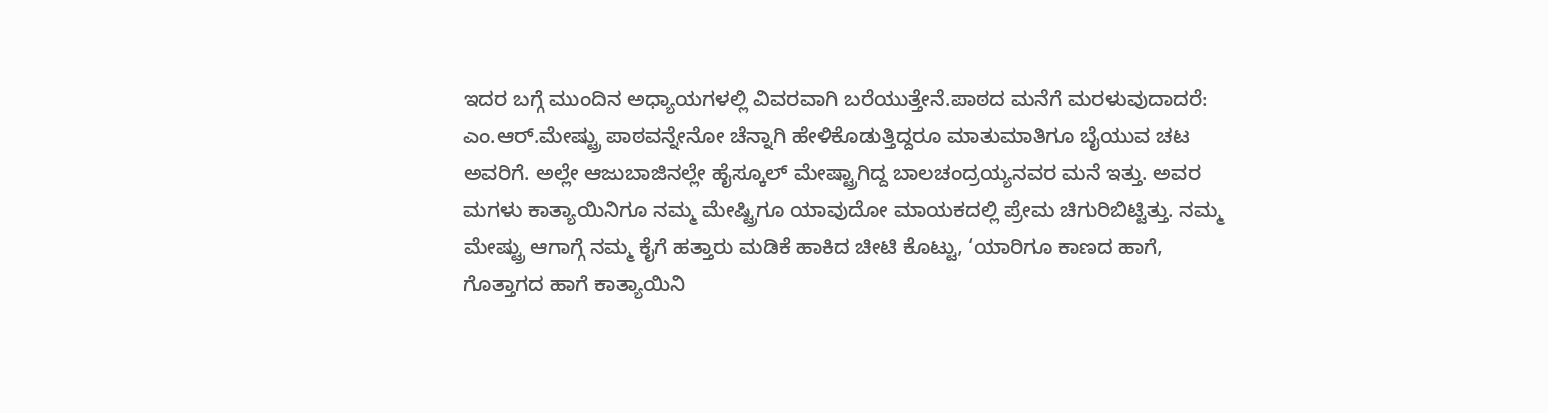ಇದರ ಬಗ್ಗೆ ಮುಂದಿನ ಅಧ್ಯಾಯಗಳಲ್ಲಿ ವಿವರವಾಗಿ ಬರೆಯುತ್ತೇನೆ.ಪಾಠದ ಮನೆಗೆ ಮರಳುವುದಾದರೆ:
ಎಂ.ಆರ್.ಮೇಷ್ಟ್ರು ಪಾಠವನ್ನೇನೋ ಚೆನ್ನಾಗಿ ಹೇಳಿಕೊಡುತ್ತಿದ್ದರೂ ಮಾತುಮಾತಿಗೂ ಬೈಯುವ ಚಟ ಅವರಿಗೆ. ಅಲ್ಲೇ ಆಜುಬಾಜಿನಲ್ಲೇ ಹೈಸ್ಕೂಲ್ ಮೇಷ್ಟ್ರಾಗಿದ್ದ ಬಾಲಚಂದ್ರಯ್ಯನವರ ಮನೆ ಇತ್ತು. ಅವರ ಮಗಳು ಕಾತ್ಯಾಯಿನಿಗೂ ನಮ್ಮ ಮೇಷ್ಟ್ರಿಗೂ ಯಾವುದೋ ಮಾಯಕದಲ್ಲಿ ಪ್ರೇಮ ಚಿಗುರಿಬಿಟ್ಟಿತ್ತು. ನಮ್ಮ ಮೇಷ್ಟ್ರು ಆಗಾಗ್ಗೆ ನಮ್ಮ ಕೈಗೆ ಹತ್ತಾರು ಮಡಿಕೆ ಹಾಕಿದ ಚೀಟಿ ಕೊಟ್ಟು, ‘ಯಾರಿಗೂ ಕಾಣದ ಹಾಗೆ, ಗೊತ್ತಾಗದ ಹಾಗೆ ಕಾತ್ಯಾಯಿನಿ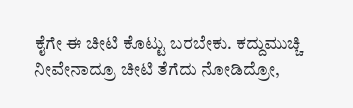ಕೈಗೇ ಈ ಚೀಟಿ ಕೊಟ್ಟು ಬರಬೇಕು. ಕದ್ದುಮುಚ್ಚಿ ನೀವೇನಾದ್ರೂ ಚೀಟಿ ತೆಗೆದು ನೋಡಿದ್ರೋ,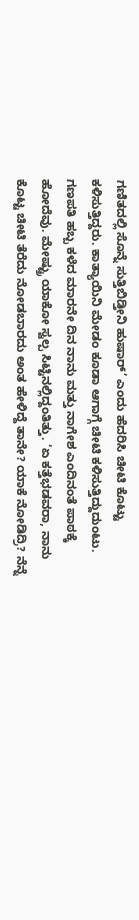ಗಣಿತದಲ್ಲಿ ಸೊನ್ನೆ ಸುತ್ತಿಬಿಡ್ತೀನಿ ಹುಷಾರ್’ ಎಂದು ಹೆದರಿಸಿ ಚೀಟಿ ಕೊಟ್ಟು ಕಳಿಸುತ್ತಿದ್ದರು. ಕಾತ್ಯಾಯಿನಿ ಮೇಡಂ ಕೂಡಾ ಆಗಾಗ್ಗೆ ಚೀಟಿ ಕಳಿಸುತ್ತಿದ್ದುದುಂಟು. ಗಣಪತಿ ಹಬ್ಬ ಕಳೆದ ಮಾರನೇ ದಿನ ನಾನು ಮತ್ತು ನಾಗೇಶ ಎಂದಿನಂತೆ ಪಾಠಕ್ಕೆ ಹೋದೆವು. ಮೇಷ್ಟ್ರು ಯಾಕೋ ಸ್ವಲ್ಪ ಸಿಟ್ಟಿನಲ್ಲಿದ್ದಂತಿತ್ತು. ‘ಏ ಕತ್ತೆಭಡವರಾ, ನಾನು ಕೊಟ್ಟ ಚೀಟಿ ತೆರೆದು ನೋಡಬಾರದು ಅಂತ ಹೇಳಿದ್ದೆ ತಾನೇ? ಯಾಕೆ ನೋಡಿದ್ರಿ? ನೆನ್ನೆ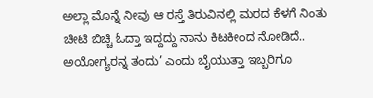ಅಲ್ಲಾ ಮೊನ್ನೆ ನೀವು ಆ ರಸ್ತೆ ತಿರುವಿನಲ್ಲಿ ಮರದ ಕೆಳಗೆ ನಿಂತು ಚೀಟಿ ಬಿಚ್ಚಿ ಓದ್ತಾ ಇದ್ದದ್ದು ನಾನು ಕಿಟಕೀಂದ ನೋಡಿದೆ.. ಅಯೋಗ್ಯರನ್ನ ತಂದು’ ಎಂದು ಬೈಯುತ್ತಾ ಇಬ್ಬರಿಗೂ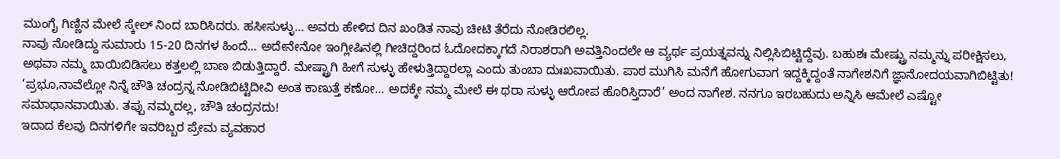ಮುಂಗೈ ಗಿಣ್ಣಿನ ಮೇಲೆ ಸ್ಕೇಲ್ ನಿಂದ ಬಾರಿಸಿದರು. ಹಸೀಸುಳ್ಳು… ಅವರು ಹೇಳಿದ ದಿನ ಖಂಡಿತ ನಾವು ಚೀಟಿ ತೆರೆದು ನೋಡಿರಲಿಲ್ಲ.
ನಾವು ನೋಡಿದ್ದು ಸುಮಾರು 15-20 ದಿನಗಳ ಹಿಂದೆ… ಅದೇನೇನೋ ಇಂಗ್ಲೀಷಿನಲ್ಲಿ ಗೀಚಿದ್ದರಿಂದ ಓದೋದಕ್ಕಾಗದೆ ನಿರಾಶರಾಗಿ ಅವತ್ತಿನಿಂದಲೇ ಆ ವ್ಯರ್ಥ ಪ್ರಯತ್ನವನ್ನು ನಿಲ್ಲಿಸಿಬಿಟ್ಟಿದ್ದೆವು. ಬಹುಶಃ ಮೇಷ್ಟ್ರು ನಮ್ಮನ್ನು ಪರೀಕ್ಷಿಸಲು, ಅಥವಾ ನಮ್ಮ ಬಾಯಿಬಿಡಿಸಲು ಕತ್ತಲಲ್ಲಿ ಬಾಣ ಬಿಡುತ್ತಿದ್ದಾರೆ. ಮೇಷ್ಟ್ರಾಗಿ ಹೀಗೆ ಸುಳ್ಳು ಹೇಳುತ್ತಿದ್ದಾರಲ್ಲಾ ಎಂದು ತುಂಬಾ ದುಃಖವಾಯಿತು. ಪಾಠ ಮುಗಿಸಿ ಮನೆಗೆ ಹೋಗುವಾಗ ಇದ್ದಕ್ಕಿದ್ದಂತೆ ನಾಗೇಶನಿಗೆ ಜ್ಞಾನೋದಯವಾಗಿಬಿಟ್ಟಿತು! ‘ಪ್ರಭೂ,ನಾವೆಲ್ಲೋ ನಿನ್ನೆ ಚೌತಿ ಚಂದ್ರನ್ನ ನೋಡಿಬಿಟ್ಟಿದೀವಿ ಅಂತ ಕಾಣುತ್ತೆ ಕಣೋ… ಅದಕ್ಕೇ ನಮ್ಮ ಮೇಲೆ ಈ ಥರಾ ಸುಳ್ಳು ಆರೋಪ ಹೊರಿಸ್ತಿದಾರೆ’ ಅಂದ ನಾಗೇಶ. ನನಗೂ ಇರಬಹುದು ಅನ್ನಿಸಿ ಆಮೇಲೆ ಎಷ್ಟೋ ಸಮಾಧಾನವಾಯಿತು. ತಪ್ಪು ನಮ್ಮದಲ್ಲ, ಚೌತಿ ಚಂದ್ರನದು!
ಇದಾದ ಕೆಲವು ದಿನಗಳಿಗೇ ಇವರಿಬ್ಬರ ಪ್ರೇಮ ವ್ಯವಹಾರ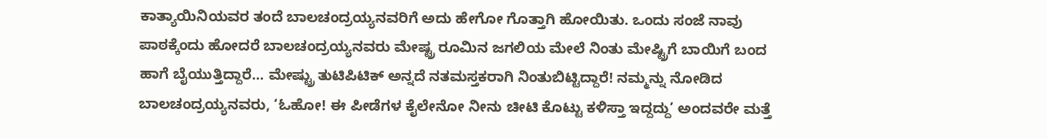ಕಾತ್ಯಾಯಿನಿಯವರ ತಂದೆ ಬಾಲಚಂದ್ರಯ್ಯನವರಿಗೆ ಅದು ಹೇಗೋ ಗೊತ್ತಾಗಿ ಹೋಯಿತು. ಒಂದು ಸಂಜೆ ನಾವು ಪಾಠಕ್ಕೆಂದು ಹೋದರೆ ಬಾಲಚಂದ್ರಯ್ಯನವರು ಮೇಷ್ಟ್ರ ರೂಮಿನ ಜಗಲಿಯ ಮೇಲೆ ನಿಂತು ಮೇಷ್ಟ್ರಿಗೆ ಬಾಯಿಗೆ ಬಂದ ಹಾಗೆ ಬೈಯುತ್ತಿದ್ದಾರೆ… ಮೇಷ್ಟ್ರು ತುಟಿಪಿಟಿಕ್ ಅನ್ನದೆ ನತಮಸ್ತಕರಾಗಿ ನಿಂತುಬಿಟ್ಟಿದ್ದಾರೆ! ನಮ್ಮನ್ನು ನೋಡಿದ ಬಾಲಚಂದ್ರಯ್ಯನವರು, ‘ಓಹೋ! ಈ ಪೀಡೆಗಳ ಕೈಲೇನೋ ನೀನು ಚೀಟಿ ಕೊಟ್ಟು ಕಳಿಸ್ತಾ ಇದ್ದದ್ದು’ ಅಂದವರೇ ಮತ್ತೆ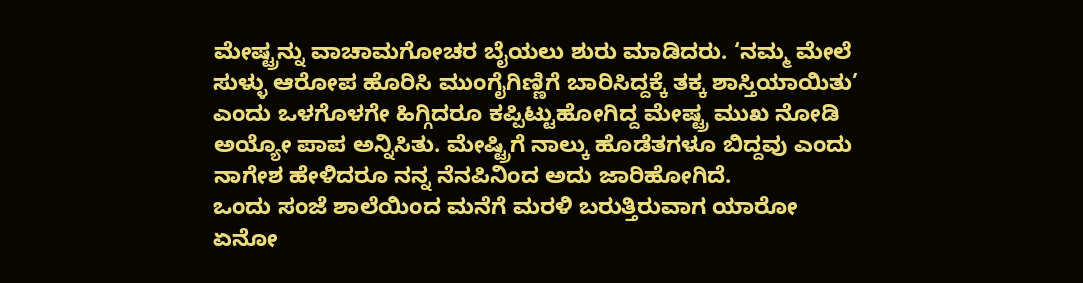ಮೇಷ್ಟ್ರನ್ನು ವಾಚಾಮಗೋಚರ ಬೈಯಲು ಶುರು ಮಾಡಿದರು. ‘ನಮ್ಮ ಮೇಲೆ ಸುಳ್ಳು ಆರೋಪ ಹೊರಿಸಿ ಮುಂಗೈಗಿಣ್ಣಿಗೆ ಬಾರಿಸಿದ್ದಕ್ಕೆ ತಕ್ಕ ಶಾಸ್ತಿಯಾಯಿತು’ ಎಂದು ಒಳಗೊಳಗೇ ಹಿಗ್ಗಿದರೂ ಕಪ್ಪಿಟ್ಟುಹೋಗಿದ್ದ ಮೇಷ್ಟ್ರ ಮುಖ ನೋಡಿ ಅಯ್ಯೋ ಪಾಪ ಅನ್ನಿಸಿತು. ಮೇಷ್ಟ್ರಿಗೆ ನಾಲ್ಕು ಹೊಡೆತಗಳೂ ಬಿದ್ದವು ಎಂದು ನಾಗೇಶ ಹೇಳಿದರೂ ನನ್ನ ನೆನಪಿನಿಂದ ಅದು ಜಾರಿಹೋಗಿದೆ.
ಒಂದು ಸಂಜೆ ಶಾಲೆಯಿಂದ ಮನೆಗೆ ಮರಳಿ ಬರುತ್ತಿರುವಾಗ ಯಾರೋ ಏನೋ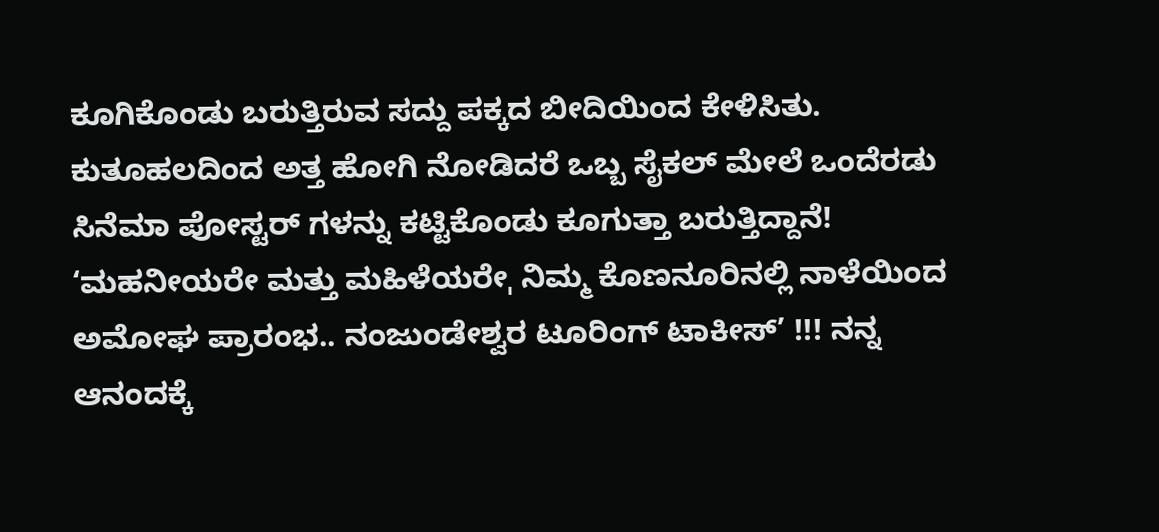ಕೂಗಿಕೊಂಡು ಬರುತ್ತಿರುವ ಸದ್ದು ಪಕ್ಕದ ಬೀದಿಯಿಂದ ಕೇಳಿಸಿತು. ಕುತೂಹಲದಿಂದ ಅತ್ತ ಹೋಗಿ ನೋಡಿದರೆ ಒಬ್ಬ ಸೈಕಲ್ ಮೇಲೆ ಒಂದೆರಡು ಸಿನೆಮಾ ಪೋಸ್ಟರ್ ಗಳನ್ನು ಕಟ್ಟಿಕೊಂಡು ಕೂಗುತ್ತಾ ಬರುತ್ತಿದ್ದಾನೆ! ‘ಮಹನೀಯರೇ ಮತ್ತು ಮಹಿಳೆಯರೇˌ ನಿಮ್ಮ ಕೊಣನೂರಿನಲ್ಲಿ ನಾಳೆಯಿಂದ ಅಮೋಘ ಪ್ರಾರಂಭ.. ನಂಜುಂಡೇಶ್ವರ ಟೂರಿಂಗ್ ಟಾಕೀಸ್’ !!! ನನ್ನ ಆನಂದಕ್ಕೆ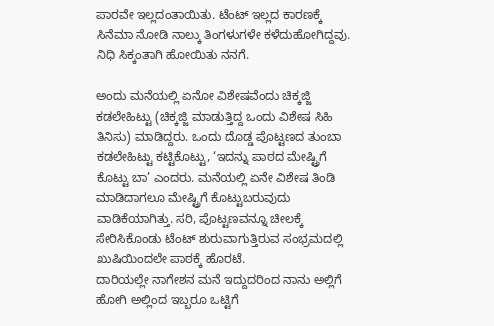ಪಾರವೇ ಇಲ್ಲದಂತಾಯಿತು. ಟೆಂಟ್ ಇಲ್ಲದ ಕಾರಣಕ್ಕೆ ಸಿನೆಮಾ ನೋಡಿ ನಾಲ್ಕು ತಿಂಗಳುಗಳೇ ಕಳೆದುಹೋಗಿದ್ದವು. ನಿಧಿ ಸಿಕ್ಕಂತಾಗಿ ಹೋಯಿತು ನನಗೆ.

ಅಂದು ಮನೆಯಲ್ಲಿ ಏನೋ ವಿಶೇಷವೆಂದು ಚಿಕ್ಕಜ್ಜಿ ಕಡಲೇಹಿಟ್ಟು (ಚಿಕ್ಕಜ್ಜಿ ಮಾಡುತ್ತಿದ್ದ ಒಂದು ವಿಶೇಷ ಸಿಹಿ ತಿನಿಸು) ಮಾಡಿದ್ದರು. ಒಂದು ದೊಡ್ಡ ಪೊಟ್ಟಣದ ತುಂಬಾ ಕಡಲೇಹಿಟ್ಟು ಕಟ್ಟಿಕೊಟ್ಟು, ‘ಇದನ್ನು ಪಾಠದ ಮೇಷ್ಟ್ರಿಗೆ ಕೊಟ್ಟು ಬಾ’ ಎಂದರು. ಮನೆಯಲ್ಲಿ ಏನೇ ವಿಶೇಷ ತಿಂಡಿ ಮಾಡಿದಾಗಲೂ ಮೇಷ್ಟ್ರಿಗೆ ಕೊಟ್ಟುಬರುವುದು ವಾಡಿಕೆಯಾಗಿತ್ತು. ಸರಿ, ಪೊಟ್ಟಣವನ್ನೂ ಚೀಲಕ್ಕೆ ಸೇರಿಸಿಕೊಂಡು ಟೆಂಟ್ ಶುರುವಾಗುತ್ತಿರುವ ಸಂಭ್ರಮದಲ್ಲಿ ಖುಷಿಯಿಂದಲೇ ಪಾಠಕ್ಕೆ ಹೊರಟೆ.
ದಾರಿಯಲ್ಲೇ ನಾಗೇಶನ ಮನೆ ಇದ್ದುದರಿಂದ ನಾನು ಅಲ್ಲಿಗೆ ಹೋಗಿ ಅಲ್ಲಿಂದ ಇಬ್ಬರೂ ಒಟ್ಟಿಗೆ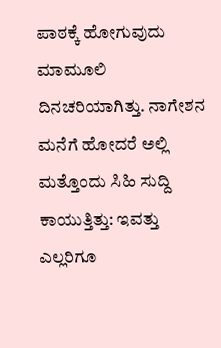ಪಾಠಕ್ಕೆ ಹೋಗುವುದು ಮಾಮೂಲಿ ದಿನಚರಿಯಾಗಿತ್ತು. ನಾಗೇಶನ ಮನೆಗೆ ಹೋದರೆ ಅಲ್ಲಿ ಮತ್ತೊಂದು ಸಿಹಿ ಸುದ್ದಿ ಕಾಯುತ್ತಿತ್ತು: ಇವತ್ತು ಎಲ್ಲರಿಗೂ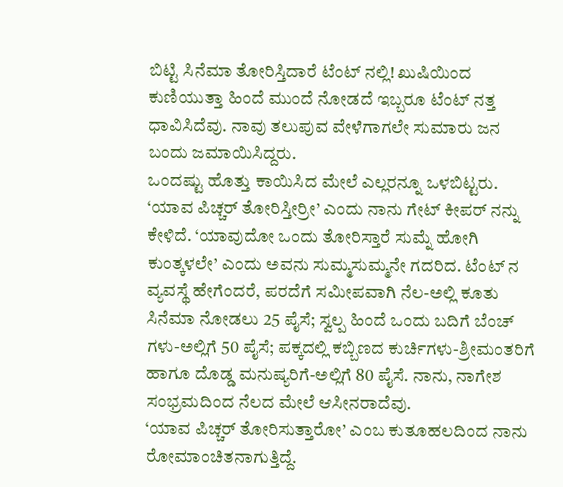ಬಿಟ್ಟಿ ಸಿನೆಮಾ ತೋರಿಸ್ತಿದಾರೆ ಟೆಂಟ್ ನಲ್ಲಿ! ಖುಷಿಯಿಂದ ಕುಣಿಯುತ್ತಾ ಹಿಂದೆ ಮುಂದೆ ನೋಡದೆ ಇಬ್ಬರೂ ಟೆಂಟ್ ನತ್ತ ಧಾವಿಸಿದೆವು. ನಾವು ತಲುಪುವ ವೇಳೆಗಾಗಲೇ ಸುಮಾರು ಜನ ಬಂದು ಜಮಾಯಿಸಿದ್ದರು.
ಒಂದಷ್ಟು ಹೊತ್ತು ಕಾಯಿಸಿದ ಮೇಲೆ ಎಲ್ಲರನ್ನೂ ಒಳಬಿಟ್ಟರು. ‘ಯಾವ ಪಿಚ್ಚರ್ ತೋರಿಸ್ತೀರ್ರೀ’ ಎಂದು ನಾನು ಗೇಟ್ ಕೀಪರ್ ನನ್ನು ಕೇಳಿದೆ. ‘ಯಾವುದೋ ಒಂದು ತೋರಿಸ್ತಾರೆ ಸುಮ್ನೆ ಹೋಗಿ ಕುಂತ್ಕಳಲೇ’ ಎಂದು ಅವನು ಸುಮ್ಮಸುಮ್ಮನೇ ಗದರಿದ. ಟೆಂಟ್ ನ ವ್ಯವಸ್ಥೆ ಹೇಗೆಂದರೆ, ಪರದೆಗೆ ಸಮೀಪವಾಗಿ ನೆಲ-ಅಲ್ಲಿ ಕೂತು ಸಿನೆಮಾ ನೋಡಲು 25 ಪೈಸೆ; ಸ್ವಲ್ಪ ಹಿಂದೆ ಒಂದು ಬದಿಗೆ ಬೆಂಚ್ ಗಳು-ಅಲ್ಲಿಗೆ 50 ಪೈಸೆ; ಪಕ್ಕದಲ್ಲಿ ಕಬ್ಬಿಣದ ಕುರ್ಚಿಗಳು-ಶ್ರೀಮಂತರಿಗೆ ಹಾಗೂ ದೊಡ್ಡ ಮನುಷ್ಯರಿಗೆ-ಅಲ್ಲಿಗೆ 80 ಪೈಸೆ. ನಾನು, ನಾಗೇಶ ಸಂಭ್ರಮದಿಂದ ನೆಲದ ಮೇಲೆ ಆಸೀನರಾದೆವು.
‘ಯಾವ ಪಿಚ್ಚರ್ ತೋರಿಸುತ್ತಾರೋ’ ಎಂಬ ಕುತೂಹಲದಿಂದ ನಾನು ರೋಮಾಂಚಿತನಾಗುತ್ತಿದ್ದೆ.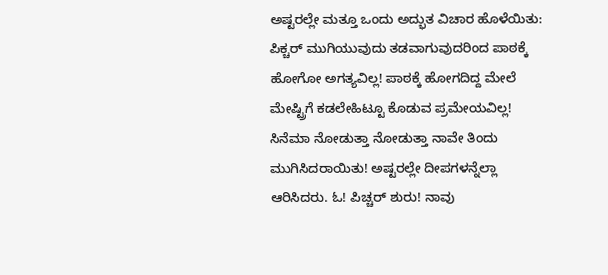ಅಷ್ಟರಲ್ಲೇ ಮತ್ತೂ ಒಂದು ಅದ್ಭುತ ವಿಚಾರ ಹೊಳೆಯಿತು: ಪಿಕ್ಚರ್ ಮುಗಿಯುವುದು ತಡವಾಗುವುದರಿಂದ ಪಾಠಕ್ಕೆ ಹೋಗೋ ಅಗತ್ಯವಿಲ್ಲ! ಪಾಠಕ್ಕೆ ಹೋಗದಿದ್ದ ಮೇಲೆ ಮೇಷ್ಟ್ರಿಗೆ ಕಡಲೇಹಿಟ್ಟೂ ಕೊಡುವ ಪ್ರಮೇಯವಿಲ್ಲ! ಸಿನೆಮಾ ನೋಡುತ್ತಾ ನೋಡುತ್ತಾ ನಾವೇ ತಿಂದು ಮುಗಿಸಿದರಾಯಿತು! ಅಷ್ಟರಲ್ಲೇ ದೀಪಗಳನ್ನೆಲ್ಲಾ ಆರಿಸಿದರು. ಓ! ಪಿಚ್ಚರ್ ಶುರು! ನಾವು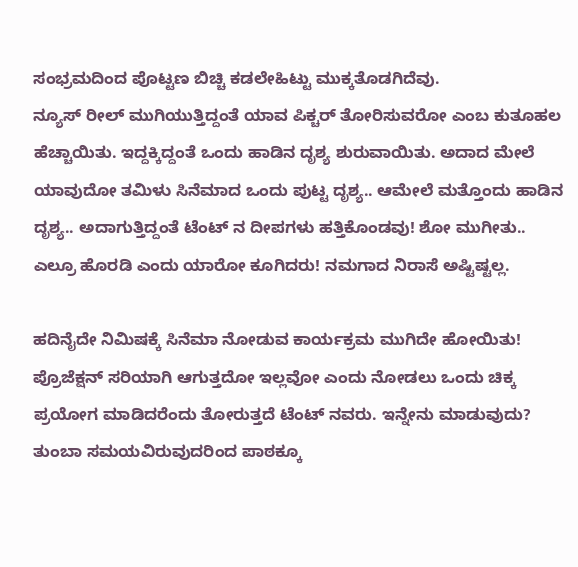ಸಂಭ್ರಮದಿಂದ ಪೊಟ್ಟಣ ಬಿಚ್ಚಿ ಕಡಲೇಹಿಟ್ಟು ಮುಕ್ಕತೊಡಗಿದೆವು.
ನ್ಯೂಸ್ ರೀಲ್ ಮುಗಿಯುತ್ತಿದ್ದಂತೆ ಯಾವ ಪಿಕ್ಚರ್ ತೋರಿಸುವರೋ ಎಂಬ ಕುತೂಹಲ ಹೆಚ್ಚಾಯಿತು. ಇದ್ದಕ್ಕಿದ್ದಂತೆ ಒಂದು ಹಾಡಿನ ದೃಶ್ಯ ಶುರುವಾಯಿತು. ಅದಾದ ಮೇಲೆ ಯಾವುದೋ ತಮಿಳು ಸಿನೆಮಾದ ಒಂದು ಪುಟ್ಟ ದೃಶ್ಯ.. ಆಮೇಲೆ ಮತ್ತೊಂದು ಹಾಡಿನ ದೃಶ್ಯ.. ಅದಾಗುತ್ತಿದ್ದಂತೆ ಟೆಂಟ್ ನ ದೀಪಗಳು ಹತ್ತಿಕೊಂಡವು! ಶೋ ಮುಗೀತು.. ಎಲ್ರೂ ಹೊರಡಿ ಎಂದು ಯಾರೋ ಕೂಗಿದರು! ನಮಗಾದ ನಿರಾಸೆ ಅಷ್ಟಿಷ್ಟಲ್ಲ.

ಹದಿನೈದೇ ನಿಮಿಷಕ್ಕೆ ಸಿನೆಮಾ ನೋಡುವ ಕಾರ್ಯಕ್ರಮ ಮುಗಿದೇ ಹೋಯಿತು! ಪ್ರೊಜೆಕ್ಷನ್ ಸರಿಯಾಗಿ ಆಗುತ್ತದೋ ಇಲ್ಲವೋ ಎಂದು ನೋಡಲು ಒಂದು ಚಿಕ್ಕ ಪ್ರಯೋಗ ಮಾಡಿದರೆಂದು ತೋರುತ್ತದೆ ಟೆಂಟ್ ನವರು. ಇನ್ನೇನು ಮಾಡುವುದು? ತುಂಬಾ ಸಮಯವಿರುವುದರಿಂದ ಪಾಠಕ್ಕೂ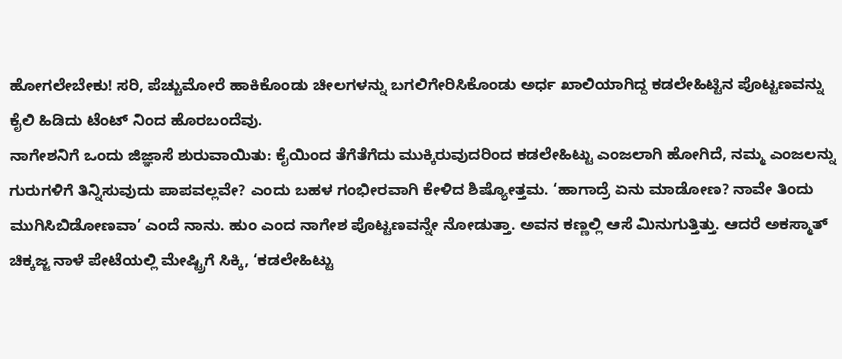ಹೋಗಲೇಬೇಕು! ಸರಿ, ಪೆಚ್ಚುಮೋರೆ ಹಾಕಿಕೊಂಡು ಚೀಲಗಳನ್ನು ಬಗಲಿಗೇರಿಸಿಕೊಂಡು ಅರ್ಧ ಖಾಲಿಯಾಗಿದ್ದ ಕಡಲೇಹಿಟ್ಟಿನ ಪೊಟ್ಟಣವನ್ನು ಕೈಲಿ ಹಿಡಿದು ಟೆಂಟ್ ನಿಂದ ಹೊರಬಂದೆವು.
ನಾಗೇಶನಿಗೆ ಒಂದು ಜಿಜ್ಞಾಸೆ ಶುರುವಾಯಿತು: ಕೈಯಿಂದ ತೆಗೆತೆಗೆದು ಮುಕ್ಕಿರುವುದರಿಂದ ಕಡಲೇಹಿಟ್ಟು ಎಂಜಲಾಗಿ ಹೋಗಿದೆ, ನಮ್ಮ ಎಂಜಲನ್ನು ಗುರುಗಳಿಗೆ ತಿನ್ನಿಸುವುದು ಪಾಪವಲ್ಲವೇ? ಎಂದು ಬಹಳ ಗಂಭೀರವಾಗಿ ಕೇಳಿದ ಶಿಷ್ಯೋತ್ತಮ. ‘ಹಾಗಾದ್ರೆ ಏನು ಮಾಡೋಣ? ನಾವೇ ತಿಂದು ಮುಗಿಸಿಬಿಡೋಣವಾ’ ಎಂದೆ ನಾನು. ಹುಂ ಎಂದ ನಾಗೇಶ ಪೊಟ್ಟಣವನ್ನೇ ನೋಡುತ್ತಾ. ಅವನ ಕಣ್ಣಲ್ಲಿ ಆಸೆ ಮಿನುಗುತ್ತಿತ್ತು. ಆದರೆ ಅಕಸ್ಮಾತ್ ಚಿಕ್ಕಜ್ಜ ನಾಳೆ ಪೇಟೆಯಲ್ಲಿ ಮೇಷ್ಟ್ರಿಗೆ ಸಿಕ್ಕಿ, ‘ಕಡಲೇಹಿಟ್ಟು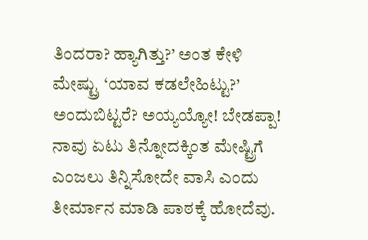ತಿಂದರಾ? ಹ್ಯಾಗಿತ್ತು?’ ಅಂತ ಕೇಳಿ ಮೇಷ್ಟ್ರು ‘ಯಾವ ಕಡಲೇಹಿಟ್ಟು?’ ಅಂದುಬಿಟ್ಟರೆ? ಅಯ್ಯಯ್ಯೋ! ಬೇಡಪ್ಪಾ! ನಾವು ಏಟು ತಿನ್ನೋದಕ್ಕಿಂತ ಮೇಷ್ಟ್ರಿಗೆ ಎಂಜಲು ತಿನ್ನಿಸೋದೇ ವಾಸಿ ಎಂದು ತೀರ್ಮಾನ ಮಾಡಿ ಪಾಠಕ್ಕೆ ಹೋದೆವು.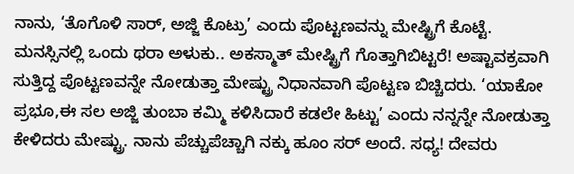ನಾನು, ‘ತೊಗೊಳಿ ಸಾರ್, ಅಜ್ಜಿ ಕೊಟ್ರು’ ಎಂದು ಪೊಟ್ಟಣವನ್ನು ಮೇಷ್ಟ್ರಿಗೆ ಕೊಟ್ಟೆ.
ಮನಸ್ಸಿನಲ್ಲಿ ಒಂದು ಥರಾ ಅಳುಕು.. ಅಕಸ್ಮಾತ್ ಮೇಷ್ಟ್ರಿಗೆ ಗೊತ್ತಾಗಿಬಿಟ್ಟರೆ! ಅಷ್ಟಾವಕ್ರವಾಗಿ ಸುತ್ತಿದ್ದ ಪೊಟ್ಟಣವನ್ನೇ ನೋಡುತ್ತಾ ಮೇಷ್ಟ್ರು ನಿಧಾನವಾಗಿ ಪೊಟ್ಟಣ ಬಿಚ್ಚಿದರು. ‘ಯಾಕೋ ಪ್ರಭೂ,ಈ ಸಲ ಅಜ್ಜಿ ತುಂಬಾ ಕಮ್ಮಿ ಕಳಿಸಿದಾರೆ ಕಡಲೇ ಹಿಟ್ಟು’ ಎಂದು ನನ್ನನ್ನೇ ನೋಡುತ್ತಾ ಕೇಳಿದರು ಮೇಷ್ಟ್ರು. ನಾನು ಪೆಚ್ಚುಪೆಚ್ಚಾಗಿ ನಕ್ಕು ಹೂಂ ಸರ್ ಅಂದೆ. ಸಧ್ಯ! ದೇವರು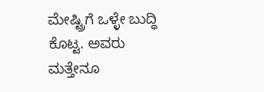ಮೇಷ್ಟ್ರಿಗೆ ಒಳ್ಳೇ ಬುದ್ಧಿ ಕೊಟ್ಟ. ಅವರು ಮತ್ತೇನೂ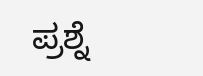ಪ್ರಶ್ನೆ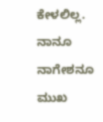ಕೇಳಲಿಲ್ಲ. ನಾನೂ ನಾಗೇಶನೂ ಮುಖ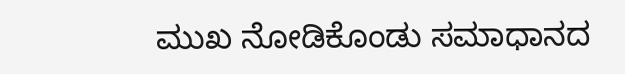ಮುಖ ನೋಡಿಕೊಂಡು ಸಮಾಧಾನದ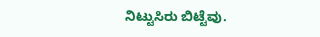ನಿಟ್ಟುಸಿರು ಬಿಟ್ಟೆವು.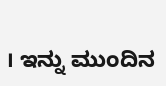। ಇನ್ನು ಮುಂದಿನ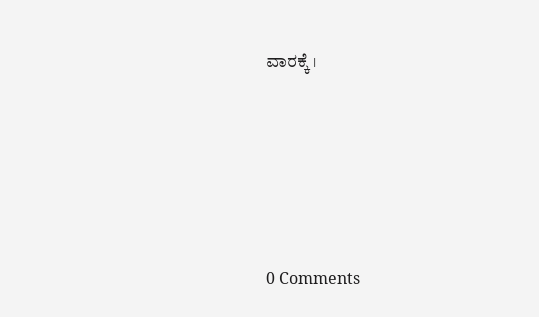ವಾರಕ್ಕೆ ।






0 Comments